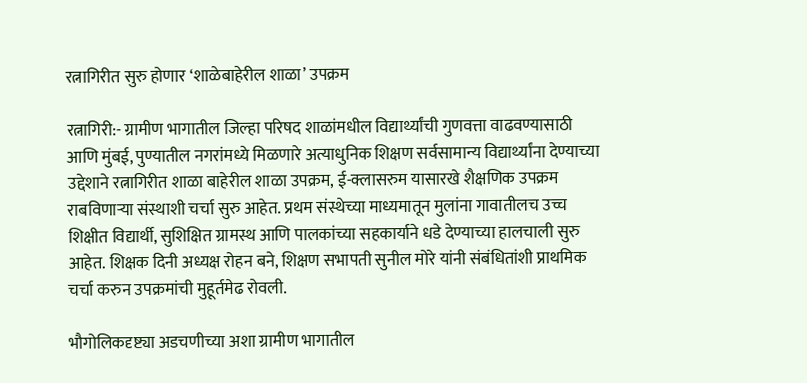रत्नागिरीत सुरु होणार ‘शाळेबाहेरील शाळा’ उपक्रम

रत्नागिरी:- ग्रामीण भागातील जिल्हा परिषद शाळांमधील विद्यार्थ्यांची गुणवत्ता वाढवण्यासाठी आणि मुंबई, पुण्यातील नगरांमध्ये मिळणारे अत्याधुनिक शिक्षण सर्वसामान्य विद्यार्थ्यांना देण्याच्या उद्देशाने रत्नागिरीत शाळा बाहेरील शाळा उपक्रम, ई-क्लासरुम यासारखे शैक्षणिक उपक्रम राबविणार्‍या संस्थाशी चर्चा सुरु आहेत. प्रथम संस्थेच्या माध्यमातून मुलांना गावातीलच उच्च शिक्षीत विद्यार्थी, सुशिक्षित ग्रामस्थ आणि पालकांच्या सहकार्याने धडे देण्याच्या हालचाली सुरु आहेत. शिक्षक दिनी अध्यक्ष रोहन बने, शिक्षण सभापती सुनील मोरे यांनी संबंधितांशी प्राथमिक चर्चा करुन उपक्रमांची मुहूर्तमेढ रोवली.

भौगोलिकदृष्ट्या अडचणीच्या अशा ग्रामीण भागातील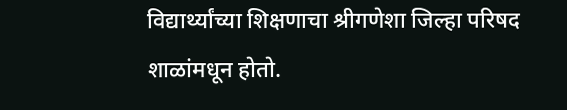विद्यार्थ्यांच्या शिक्षणाचा श्रीगणेशा जिल्हा परिषद शाळांमधून होतो.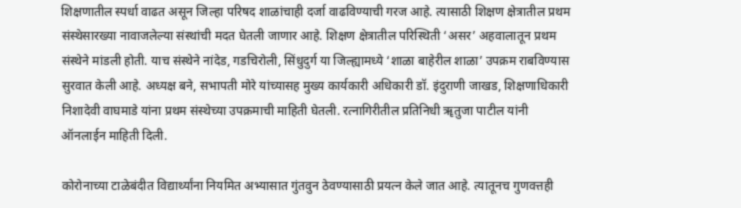शिक्षणातील स्पर्धा वाढत असून जिल्हा परिषद शाळांचाही दर्जा वाढविण्याची गरज आहे. त्यासाठी शिक्षण क्षेत्रातील प्रथम संस्थेसारख्या नावाजलेल्या संस्थांची मदत घेतली जाणार आहे. शिक्षण क्षेत्रातील परिस्थिती ‘असर’ अहवालातून प्रथम संस्थेने मांडली होती. याच संस्थेने नांदेड, गडचिरोली, सिंधुदुर्ग या जिल्ह्यामध्ये ‘शाळा बाहेरील शाळा’ उपक्रम राबविण्यास सुरवात केली आहे. अध्यक्ष बने, सभापती मोरे यांच्यासह मुख्य कार्यकारी अधिकारी डॉ. इंदुराणी जाखड, शिक्षणाधिकारी निशादेवी वाघमाडे यांना प्रथम संस्थेच्या उपक्रमाची माहिती घेतली. रत्नागिरीतील प्रतिनिधी ॠतुजा पाटील यांनी ऑनलाईन माहिती दिली.

कोरोनाच्या टाळेबंदीत विद्यार्थ्यांना नियमित अभ्यासात गुंतवुन ठेवण्यासाठी प्रयत्न केले जात आहे. त्यातूनच गुणवत्तही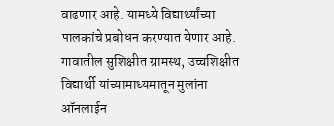वाढणार आहे. यामध्ये विद्यार्थ्यांच्या पालकांचे प्रबोधन करण्यात येणार आहे. गावातील सुशिक्षीत ग्रामस्थ, उच्चशिक्षीत विद्यार्थी यांच्यामाध्यमातून मुलांना ऑनलाईन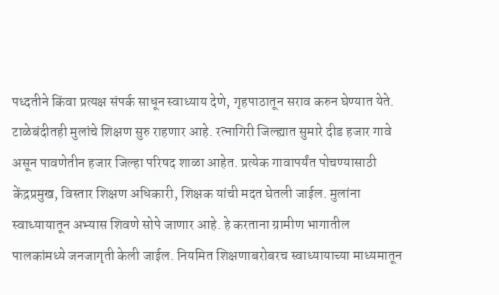पध्दतीने किंवा प्रत्यक्ष संपर्क साधून स्वाध्याय देणे, गृहपाठातून सराव करुन घेण्यात येते. टाळेबंदीतही मुलांचे शिक्षण सुरु राहणार आहे. रत्नागिरी जिल्ह्यात सुमारे दीड हजार गावे असून पावणेतीन हजार जिल्हा परिषद शाळा आहेत. प्रत्येक गावापर्यंत पोचण्यासाठी केंद्रप्रमुख, विस्तार शिक्षण अधिकारी, शिक्षक यांची मदत घेतली जाईल. मुलांना स्वाध्यायातून अभ्यास शिवणे सोपे जाणार आहे. हे करताना ग्रामीण भागातील पालकांमध्ये जनजागृती केली जाईल. नियमित शिक्षणाबरोबरच स्वाध्यायाच्या माध्यमातून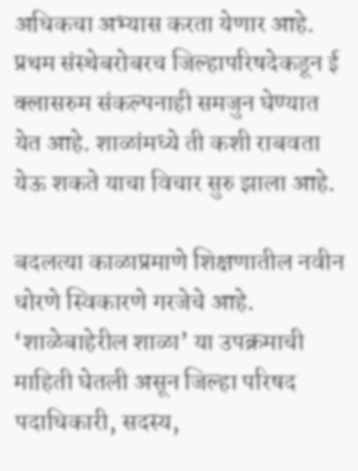अधिकचा अभ्यास करता येणार आहे. प्रथम संस्थेबरोबरच जिल्हापरिषदेकडून ई क्लासरुम संकल्पनाही समजुन घेण्यात येत आहे. शाळांमध्ये ती कशी राबवता येऊ शकते याचा विचार सुरु झाला आहे.

बदलत्या काळाप्रमाणे शिक्षणातील नवीन धोरणे स्विकारणे गरजेचे आहे. ‘शाळेबाहेरील शाळा’ या उपक्रमाची माहिती घेतली असून जिल्हा परिषद पदाधिकारी, सदस्य,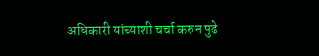अधिकारी यांच्याशी चर्चा करुन पुढे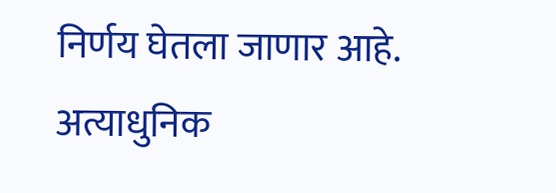निर्णय घेतला जाणार आहे. अत्याधुनिक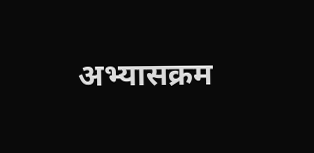अभ्यासक्रम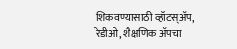शिकवण्यासाठी व्हॉटस्अ‍ॅप, रेडीओ, शैक्षणिक अ‍ॅपचा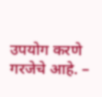उपयोग करणे गरजेचे आहे. –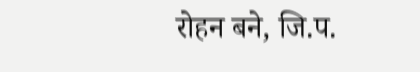रोहन बने, जि.प.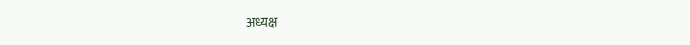अध्यक्ष